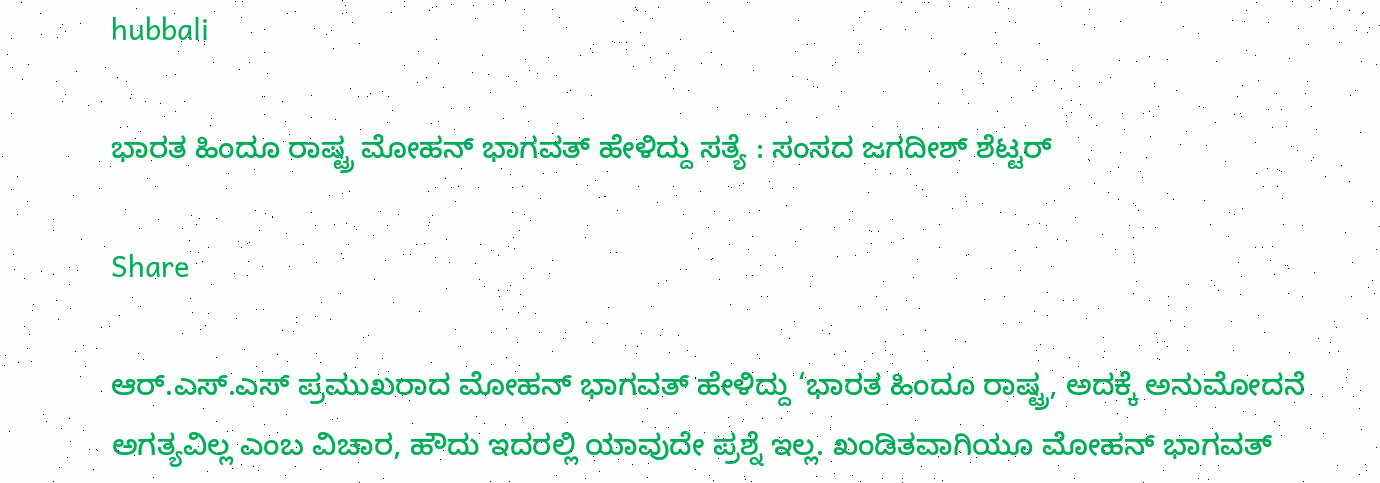hubbali

ಭಾರತ ಹಿಂದೂ ರಾಷ್ಟ್ರ ಮೋಹನ್ ಭಾಗವತ್ ಹೇಳಿದ್ದು ಸತ್ಯೆ : ಸಂಸದ ಜಗದೀಶ್ ಶೆಟ್ಟರ್

Share

ಆ‌ರ್.ಎಸ್‌.ಎಸ್ ಪ್ರಮುಖರಾದ ಮೋಹನ್ ಭಾಗವತ್‌ ಹೇಳಿದ್ದು ‘ಭಾರತ ಹಿಂದೂ ರಾಷ್ಟ್ರ, ಅದಕ್ಕೆ ಅನುಮೋದನೆ ಅಗತ್ಯವಿಲ್ಲ ಎಂಬ ವಿಚಾರ, ಹೌದು ಇದರಲ್ಲಿ ಯಾವುದೇ ಪ್ರಶ್ನೆ ಇಲ್ಲ. ಖಂಡಿತವಾಗಿಯೂ ಮೋಹನ್ ಭಾಗವತ್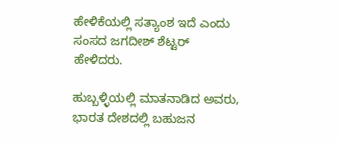ಹೇಳಿಕೆಯಲ್ಲಿ ಸತ್ಯಾಂಶ ಇದೆ ಎಂದು ಸಂಸದ ಜಗದೀಶ್‌ ಶೆಟ್ಟರ್ ಹೇಳಿದರು.

ಹುಬ್ಬಳ್ಳಿಯಲ್ಲಿ ಮಾತನಾಡಿದ ಅವರು, ಭಾರತ ದೇಶದಲ್ಲಿ ಬಹುಜನ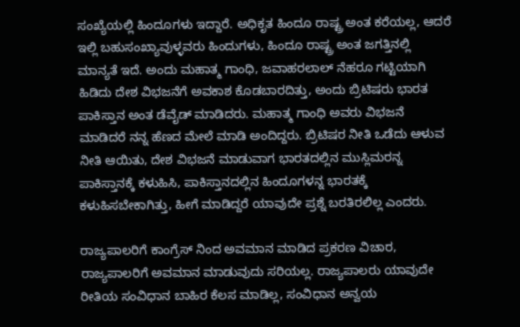ಸಂಖ್ಯೆಯಲ್ಲಿ ಹಿಂದೂಗಳು ಇದ್ದಾರೆ. ಅಧಿಕೃತ ಹಿಂದೂ ರಾಷ್ಟ್ರ ಅಂತ ಕರೆಯಲ್ಲ, ಆದರೆ ಇಲ್ಲಿ ಬಹುಸಂಖ್ಯಾವುಳ್ಳವರು ಹಿಂದುಗಳು, ಹಿಂದೂ ರಾಷ್ಟ್ರ ಅಂತ ಜಗತ್ತಿನಲ್ಲಿ ಮಾನ್ಯತೆ ಇದೆ. ಅಂದು ಮಹಾತ್ಮ ಗಾಂಧಿ, ಜವಾಹರಲಾಲ್ ನೆಹರೂ ಗಟ್ಟಿಯಾಗಿ ಹಿಡಿದು ದೇಶ ವಿಭಜನೆಗೆ ಅವಕಾಶ ಕೊಡಬಾರದಿತ್ತು, ಅಂದು ಬ್ರಿಟಿಷರು ಭಾರತ ಪಾಕಿಸ್ತಾನ ಅಂತ ಡೆವೈಡ್ ಮಾಡಿದರು. ಮಹಾತ್ಮ ಗಾಂಧಿ ಅವರು ವಿಭಜನೆ ಮಾಡಿದರೆ ನನ್ನ ಹೆಣದ ಮೇಲೆ ಮಾಡಿ ಅಂದಿದ್ದರು. ಬ್ರಿಟಿಷರ ನೀತಿ ಒಡೆದು ಆಳುವ ನೀತಿ ಆಯಿತು, ದೇಶ ವಿಭಜನೆ ಮಾಡುವಾಗ ಭಾರತದಲ್ಲಿನ ಮುಸ್ಲಿಮರನ್ನ ಪಾಕಿಸ್ತಾನಕ್ಕೆ ಕಳುಹಿಸಿ, ಪಾಕಿಸ್ತಾನದಲ್ಲಿನ ಹಿಂದೂಗಳನ್ನ ಭಾರತಕ್ಕೆ ಕಳುಹಿಸಬೇಕಾಗಿತ್ತು, ಹೀಗೆ ಮಾಡಿದ್ದರೆ ಯಾವುದೇ ಪ್ರಶ್ನೆ ಬರತಿರಲಿಲ್ಲ ಎಂದರು.

ರಾಜ್ಯಪಾಲರಿಗೆ ಕಾಂಗ್ರೆಸ್ ನಿಂದ ಅವಮಾನ ಮಾಡಿದ ಪ್ರಕರಣ ವಿಚಾರ, ರಾಜ್ಯಪಾಲರಿಗೆ ಅವಮಾನ ಮಾಡುವುದು ಸರಿಯಲ್ಲ. ರಾಜ್ಯಪಾಲರು ಯಾವುದೇ ರೀತಿಯ ಸಂವಿಧಾನ ಬಾಹಿರ ಕೆಲಸ ಮಾಡಿಲ್ಲ, ಸಂವಿಧಾನ ಅನ್ವಯ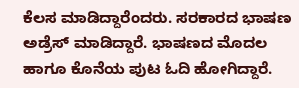ಕೆಲಸ ಮಾಡಿದ್ದಾರೆಂದರು. ಸರಕಾರದ ಭಾಷಣ ಅಡ್ರೆಸ್ ಮಾಡಿದ್ದಾರೆ. ಭಾಷಣದ ಮೊದಲ ಹಾಗೂ ಕೊನೆಯ ಪುಟ ಓದಿ ಹೋಗಿದ್ದಾರೆ.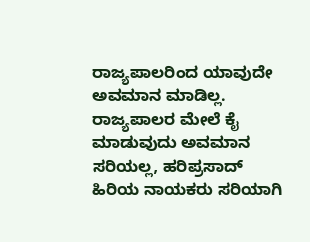ರಾಜ್ಯಪಾಲರಿಂದ ಯಾವುದೇ ಅವಮಾನ ಮಾಡಿಲ್ಲ. ರಾಜ್ಯಪಾಲರ ಮೇಲೆ ಕೈ ಮಾಡುವುದು ಅವಮಾನ ಸರಿಯಲ್ಲ, ಹರಿಪ್ರಸಾದ್ ಹಿರಿಯ ನಾಯಕರು ಸರಿಯಾಗಿ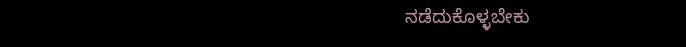ನಡೆದುಕೊಳ್ಳಬೇಕು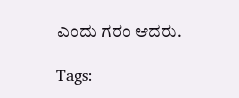ಎಂದು ಗರಂ ಆದರು.

Tags: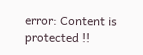error: Content is protected !!